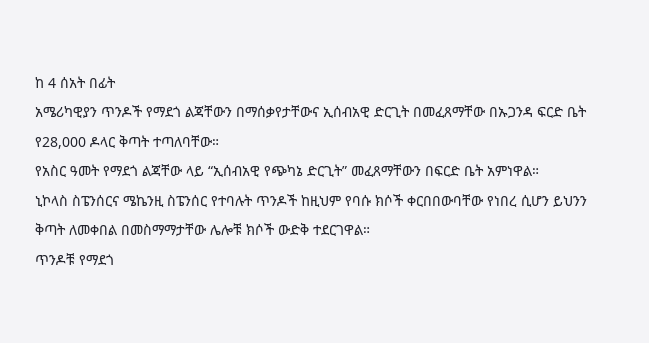ከ 4 ሰአት በፊት
አሜሪካዊያን ጥንዶች የማደጎ ልጃቸውን በማሰቃየታቸውና ኢሰብአዊ ድርጊት በመፈጸማቸው በኡጋንዳ ፍርድ ቤት የ28,000 ዶላር ቅጣት ተጣለባቸው።
የአስር ዓመት የማደጎ ልጃቸው ላይ “ኢሰብአዊ የጭካኔ ድርጊት” መፈጸማቸውን በፍርድ ቤት አምነዋል።
ኒኮላስ ስፔንሰርና ሜኬንዚ ስፔንሰር የተባሉት ጥንዶች ከዚህም የባሱ ክሶች ቀርበበውባቸው የነበረ ሲሆን ይህንን ቅጣት ለመቀበል በመስማማታቸው ሌሎቹ ክሶች ውድቅ ተደርገዋል።
ጥንዶቹ የማደጎ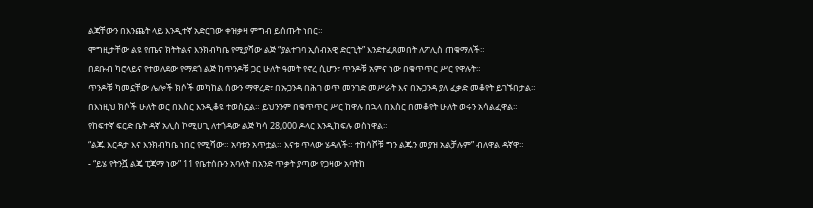ልጃቸውን በእንጨት ላይ እንዲተኛ አድርገው ቀዝቃዛ ምግብ ይሰጡት ነበር።
ሞግዚታቸው ልዩ የጤና ክትትልና እንክብካቤ የሚያሻው ልጅ “ያልተገባ ኢሰብአዊ ድርጊት” እንደተፈጸመበት ለፖሊስ ጠቁማለች።
በደቡብ ካሮላይና የተወለደው የማደጎ ልጅ ከጥንዶቹ ጋር ሁለት ዓመት የኖረ ሲሆን፣ ጥንዶቹ አምና ነው በቁጥጥር ሥር የዋሉት።
ጥንዶቹ ካመኗቸው ሌሎች ክሶች መካከል ሰውን ማዋረድ፣ በኡጋንዳ በሕገ ወጥ መንገድ መሥራት እና በኡጋንዳ ያለ ፈቃድ መቆየት ይገኙበታል።
በእነዚህ ክሶች ሁለት ወር በእስር እንዲቆዩ ተወስኗል። ይህንንም በቁጥጥር ሥር ከዋሉ በኋላ በእስር በመቆየት ሁለት ወሩን አሳልፈዋል።
የከፍተኛ ፍርድ ቤት ዳኛ አሊስ ኮሚሀጊ ለተጎዳው ልጅ ካሳ 28,000 ዶላር እንዲከፍሉ ወስነዋል።
“ልጁ እርዳታ እና እንክብካቤ ነበር የሚሻው። አባቱን አጥቷል። እናቱ ጥላው ሄዳለች። ተከሳሾቹ ግን ልጁን መያዝ አልቻሉም” ብለዋል ዳኛዋ።
- “ይሄ የትንሿ ልጄ ፒጃማ ነው” 11 የቤተሰቡን አባላት በአንድ ጥቃት ያጣው የጋዛው አባትከ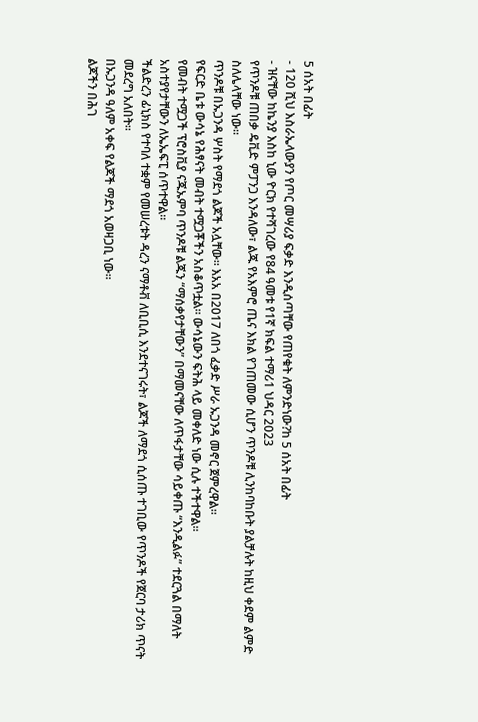5 ሰአት በፊት
- 120 ሺህ እስራኤላውያን የጦር መሣሪያ ፍቃድ እንዲሰጣቸው የጠየቁት ለምንድነው?ከ 5 ሰአት በፊት
- ዝናቸው ከኬንያ እስከ ኒው ዮርክ የተሻገረው የ84 ዓመቱ የ1ኛ ክፍል ተማሪ1 ህዳር 2023
የጥንዶቹ ጠበቃ ዴቪድ ምፓንጋ እንዳለው፣ ልጁ የአእምሮ ጤና እክል የገጠመው ሲሆን ጥንዶቹ ሊንከባከቡት ያልቻሉት ከዚህ ቀደም ልምድ ስለሌላቸው ነው።
ጥንዶቹ በኡጋንዳ ሦስት የማደጎ ልጆች አሏቸው። እአአ በ2017 ለበጎ ፈቃድ ሥራ ኡጋንዳ መኖር ጀምረዋል።
የፍርድ ቤቱ ውሳኔ የሕፃናት መብት ተሟጋቾችን አስቆጥቷል። ውሳኔውን ፍትሕ ላይ መቀለድ ነው ሲሉ ተችተዋል።
የመብት ተሟጋች ፕሮስቪያ ናጁኡምባ ጥንዶቹ ልጁን “ማሰቃየታቸውን” በማመናቸው ለጥፋታቸው ሳይቀጡ “እንዲልፉ” ተደርጓል በማለት አስተያየታቸውን ለኤኤፍፒ ሰጥተዋል።
ችልድረን ፊኒክስ የተባለ ተቋም የመሠረቱት ዳረን ናማቶቭ ለቢቢሲ እንደተናገሩት፣ ልጆች ለማደጎ ሲሰጡ ተገቢው የጥንዶች የጀርባ ታሪክ ጥናት መደረግ አለበት።
በኡጋንዳ ዓለም አቀፍ የልጆች ማደጎ አወዛጋቢ ነው።
ልጆችን በሕገ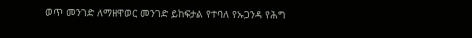ወጥ መንገድ ለማዘዋወር መንገድ ይከፍታል የተባለ የኡጋንዳ የሕግ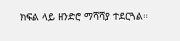ክፍል ላይ ዘንድሮ ማሻሻያ ተደርጓል።